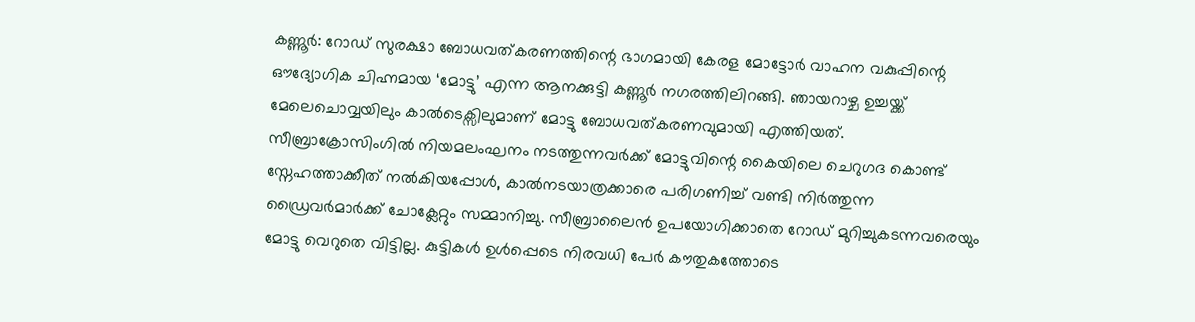കണ്ണൂർ: റോഡ് സുരക്ഷാ ബോധവത്കരണത്തിന്റെ ഭാഗമായി കേരള മോട്ടോർ വാഹന വകുപ്പിന്റെ ഔദ്യോഗിക ചിഹ്നമായ ‘മോട്ടു’ എന്ന ആനക്കുട്ടി കണ്ണൂർ നഗരത്തിലിറങ്ങി. ഞായറാഴ്ച ഉച്ചയ്ക്ക് മേലെചൊവ്വയിലും കാൽടെക്സിലുമാണ് മോട്ടു ബോധവത്കരണവുമായി എത്തിയത്.
സീബ്രാക്രോസിംഗിൽ നിയമലംഘനം നടത്തുന്നവർക്ക് മോട്ടുവിന്റെ കൈയിലെ ചെറുഗദ കൊണ്ട് സ്നേഹത്താക്കീത് നൽകിയപ്പോൾ, കാൽനടയാത്രക്കാരെ പരിഗണിച്ച് വണ്ടി നിർത്തുന്ന ഡ്രൈവർമാർക്ക് ചോക്ലേറ്റും സമ്മാനിച്ചു. സീബ്രാലൈൻ ഉപയോഗിക്കാതെ റോഡ് മുറിച്ചുകടന്നവരെയും മോട്ടു വെറുതെ വിട്ടില്ല. കുട്ടികൾ ഉൾപ്പെടെ നിരവധി പേർ കൗതുകത്തോടെ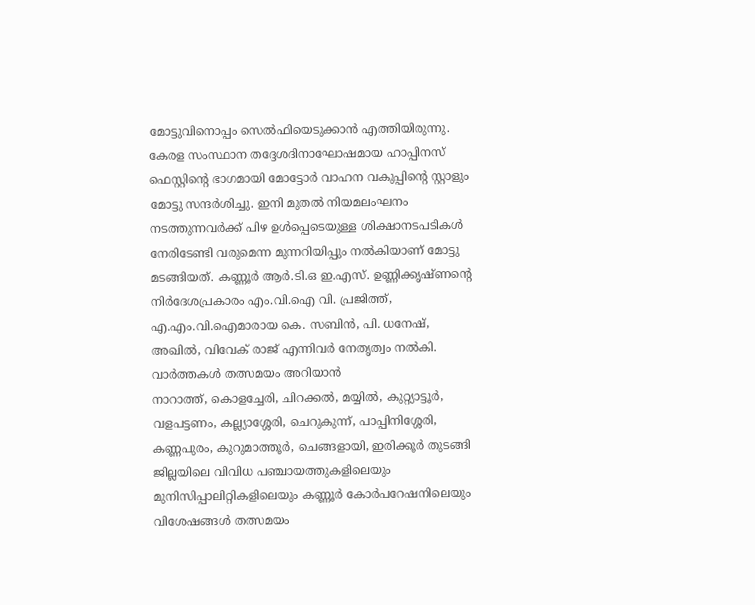മോട്ടുവിനൊപ്പം സെൽഫിയെടുക്കാൻ എത്തിയിരുന്നു.
കേരള സംസ്ഥാന തദ്ദേശദിനാഘോഷമായ ഹാപ്പിനസ് ഫെസ്റ്റിന്റെ ഭാഗമായി മോട്ടോർ വാഹന വകുപ്പിന്റെ സ്റ്റാളും മോട്ടു സന്ദർശിച്ചു. ഇനി മുതൽ നിയമലംഘനം നടത്തുന്നവർക്ക് പിഴ ഉൾപ്പെടെയുള്ള ശിക്ഷാനടപടികൾ നേരിടേണ്ടി വരുമെന്ന മുന്നറിയിപ്പും നൽകിയാണ് മോട്ടു മടങ്ങിയത്. കണ്ണൂർ ആർ.ടി.ഒ ഇ.എസ്. ഉണ്ണിക്കൃഷ്ണന്റെ നിർദേശപ്രകാരം എം.വി.ഐ വി. പ്രജിത്ത്, എ.എം.വി.ഐമാരായ കെ. സബിൻ, പി. ധനേഷ്, അഖിൽ, വിവേക് രാജ് എന്നിവർ നേതൃത്വം നൽകി.
വാർത്തകൾ തത്സമയം അറിയാൻ
നാറാത്ത്, കൊളച്ചേരി, ചിറക്കൽ, മയ്യിൽ, കുറ്റ്യാട്ടൂർ, വളപട്ടണം, കല്ല്യാശ്ശേരി, ചെറുകുന്ന്, പാപ്പിനിശ്ശേരി, കണ്ണപുരം, കുറുമാത്തൂർ, ചെങ്ങളായി, ഇരിക്കൂർ തുടങ്ങി ജില്ലയിലെ വിവിധ പഞ്ചായത്തുകളിലെയും മുനിസിപ്പാലിറ്റികളിലെയും കണ്ണൂർ കോർപറേഷനിലെയും വിശേഷങ്ങൾ തത്സമയം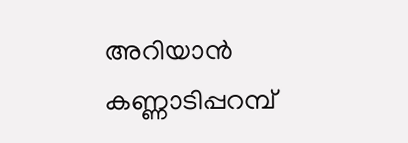അറിയാൻ കണ്ണാടിപ്പറമ്പ്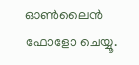ഓൺലൈൻ ഫോളോ ചെയ്യൂ.